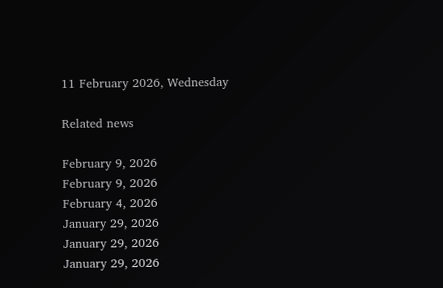11 February 2026, Wednesday

Related news

February 9, 2026
February 9, 2026
February 4, 2026
January 29, 2026
January 29, 2026
January 29, 2026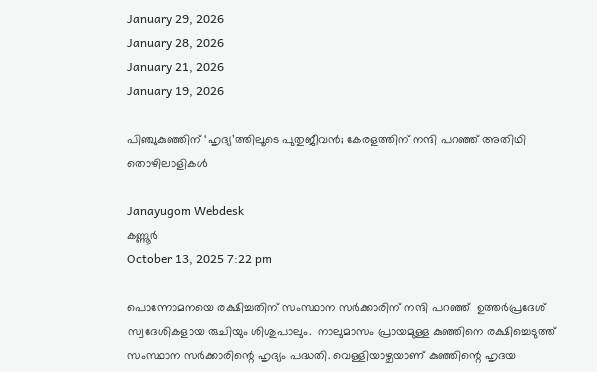January 29, 2026
January 28, 2026
January 21, 2026
January 19, 2026

പിഞ്ചുകുഞ്ഞിന് ‘ഹൃദ്യ’ത്തിലൂടെ പുതുജീവന്‍; കേരളത്തിന് നന്ദി പറഞ്ഞ് അതിഥി തൊഴിലാളികള്‍

Janayugom Webdesk
കണ്ണൂ‍ർ
October 13, 2025 7:22 pm

പൊന്നോമനയെ രക്ഷിച്ചതിന് സംസ്ഥാന സര്‍ക്കാരിന് നന്ദി പറഞ്ഞ്  ഉത്തര്‍പ്രദേശ് സ്വദേശികളായ രുചിയും ശിശുപാലും.  നാലുമാസം പ്രായമുള്ള കുഞ്ഞിനെ രക്ഷിച്ചെടുത്ത് സംസ്ഥാന സര്‍ക്കാരിന്റെ ഹൃദ്യം പദ്ധതി. വെള്ളിയാഴ്ചയാണ് കുഞ്ഞിന്റെ ഹൃദയ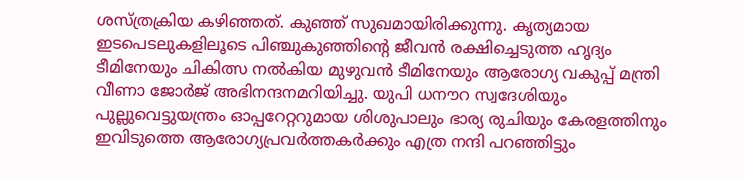ശസ്ത്രക്രിയ കഴിഞ്ഞത്. കുഞ്ഞ് സുഖമായിരിക്കുന്നു. കൃത്യമായ ഇടപെടലുകളിലൂടെ പിഞ്ചുകുഞ്ഞിന്റെ ജീവന്‍ രക്ഷിച്ചെടുത്ത ഹൃദ്യം ടീമിനേയും ചികിത്സ നല്‍കിയ മുഴുവന്‍ ടീമിനേയും ആരോഗ്യ വകുപ്പ് മന്ത്രി വീണാ ജോര്‍ജ് അഭിനന്ദനമറിയിച്ചു. യുപി ധനൗറ സ്വദേശിയും പുല്ലുവെട്ടുയന്ത്രം ഓപ്പറേറ്ററുമായ ശിശുപാലും ഭാര്യ രുചിയും കേരളത്തിനും ഇവിടുത്തെ ആരോഗ്യപ്രവര്‍ത്തകര്‍ക്കും എത്ര നന്ദി പറഞ്ഞിട്ടും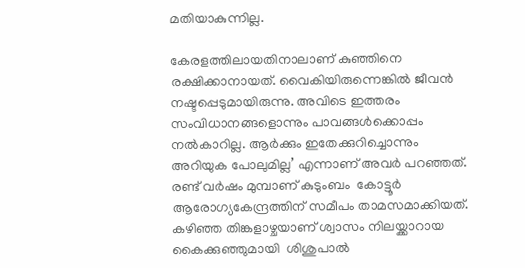മതിയാകുന്നില്ല.

കേരളത്തിലായതിനാലാണ് കുഞ്ഞിനെ രക്ഷിക്കാനായത്. വൈകിയിരുന്നെങ്കില്‍ ജീവന്‍ നഷ്ടപ്പെടുമായിരുന്നു. അവിടെ ഇത്തരം സംവിധാനങ്ങളൊന്നും പാവങ്ങള്‍ക്കൊപ്പം നല്‍കാറില്ല. ആര്‍ക്കും ഇതേക്കുറിച്ചൊന്നും അറിയുക പോലുമില്ല’ എന്നാണ് അവര്‍ പറഞ്ഞത്. രണ്ട് വര്‍ഷം മുമ്പാണ് കുടുംബം  കോട്ടൂര്‍ ആരോഗ്യകേന്ദ്രത്തിന് സമീപം താമസമാക്കിയത്. കഴിഞ്ഞ തിങ്കളാഴ്ചയാണ് ശ്വാസം നിലയ്ക്കാറായ കൈക്കുഞ്ഞുമായി  ശിശുപാല്‍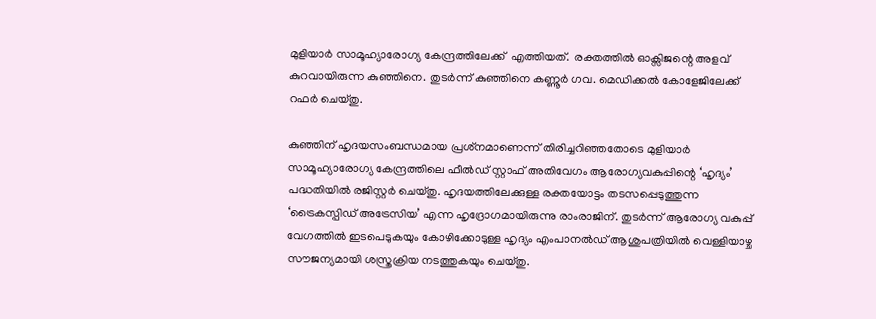മുളിയാര്‍ സാമൂഹ്യാരോഗ്യ കേന്ദ്രത്തിലേക്ക്  എത്തിയത്.  രക്തത്തില്‍ ഓക്സിജന്റെ അളവ് കുറവായിരുന്ന കുഞ്ഞിനെ. തുടര്‍ന്ന് കുഞ്ഞിനെ കണ്ണൂര്‍ ഗവ. മെഡിക്കല്‍ കോളേജിലേക്ക് റഫര്‍ ചെയ്തു.

കുഞ്ഞിന് ഹൃദയസംബന്ധമായ പ്രശ്‌നമാണെന്ന് തിരിച്ചറിഞ്ഞതോടെ മുളിയാര്‍ സാമൂഹ്യാരോഗ്യ കേന്ദ്രത്തിലെ ഫീല്‍ഡ് സ്റ്റാഫ് അതിവേഗം ആരോഗ്യവകുപ്പിന്റെ ‘ഹൃദ്യം’ പദ്ധതിയില്‍ രജിസ്റ്റര്‍ ചെയ്തു. ഹൃദയത്തിലേക്കുള്ള രക്തയോട്ടം തടസപ്പെടുത്തുന്ന ‘ട്രൈകസ്പിഡ് അട്രേസിയ’ എന്ന ഹൃദ്രോഗമായിരുന്നു രാംരാജിന്. തുടര്‍ന്ന് ആരോഗ്യ വകുപ്പ് വേഗത്തില്‍ ഇടപെടുകയും കോഴിക്കോടുള്ള ഹൃദ്യം എംപാനല്‍ഡ് ആശുപത്രിയില്‍ വെള്ളിയാഴ്ച സൗജന്യമായി ശസ്ത്രക്രിയ നടത്തുകയും ചെയ്തു.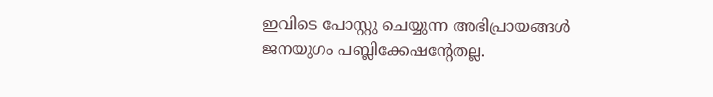ഇവിടെ പോസ്റ്റു ചെയ്യുന്ന അഭിപ്രായങ്ങള്‍ ജനയുഗം പബ്ലിക്കേഷന്റേതല്ല.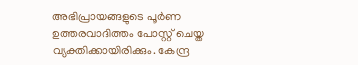അഭിപ്രായങ്ങളുടെ പൂര്‍ണ ഉത്തരവാദിത്തം പോസ്റ്റ് ചെയ്ത വ്യക്തിക്കായിരിക്കും. കേന്ദ്ര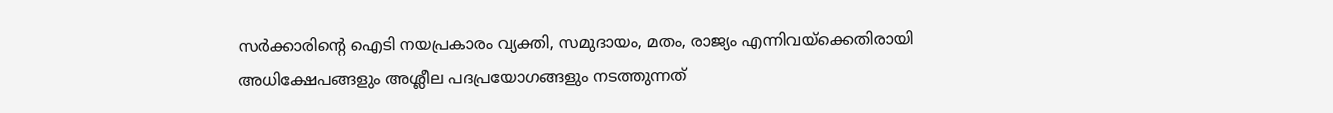സര്‍ക്കാരിന്റെ ഐടി നയപ്രകാരം വ്യക്തി, സമുദായം, മതം, രാജ്യം എന്നിവയ്‌ക്കെതിരായി അധിക്ഷേപങ്ങളും അശ്ലീല പദപ്രയോഗങ്ങളും നടത്തുന്നത്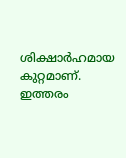ശിക്ഷാര്‍ഹമായ കുറ്റമാണ്. ഇത്തരം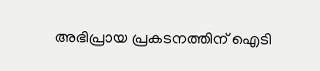അഭിപ്രായ പ്രകടനത്തിന് ഐടി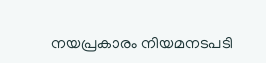നയപ്രകാരം നിയമനടപടി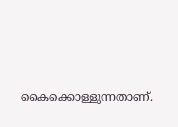കൈക്കൊള്ളുന്നതാണ്.